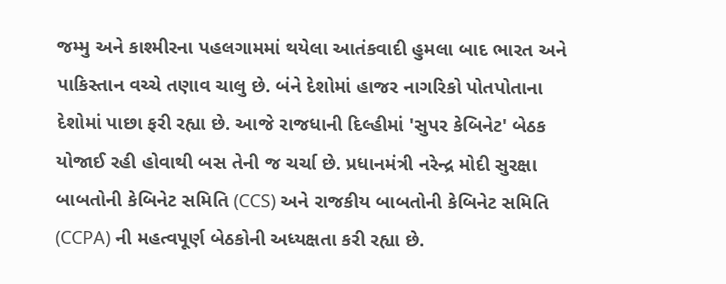જમ્મુ અને કાશ્મીરના પહલગામમાં થયેલા આતંકવાદી હુમલા બાદ ભારત અને પાકિસ્તાન વચ્ચે તણાવ ચાલુ છે. બંને દેશોમાં હાજર નાગરિકો પોતપોતાના દેશોમાં પાછા ફરી રહ્યા છે. આજે રાજધાની દિલ્હીમાં 'સુપર કેબિનેટ' બેઠક યોજાઈ રહી હોવાથી બસ તેની જ ચર્ચા છે. પ્રધાનમંત્રી નરેન્દ્ર મોદી સુરક્ષા બાબતોની કેબિનેટ સમિતિ (CCS) અને રાજકીય બાબતોની કેબિનેટ સમિતિ (CCPA) ની મહત્વપૂર્ણ બેઠકોની અધ્યક્ષતા કરી રહ્યા છે.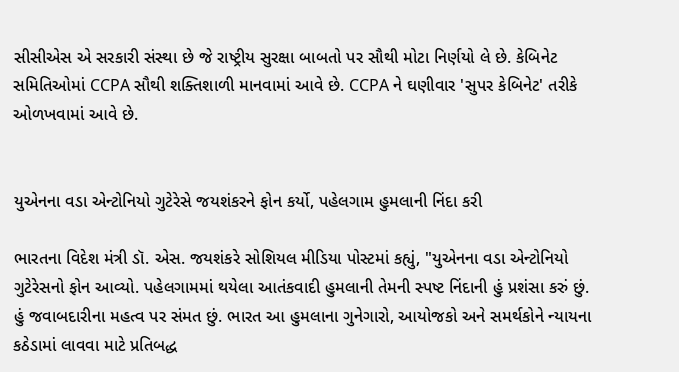સીસીએસ એ સરકારી સંસ્થા છે જે રાષ્ટ્રીય સુરક્ષા બાબતો પર સૌથી મોટા નિર્ણયો લે છે. કેબિનેટ સમિતિઓમાં CCPA સૌથી શક્તિશાળી માનવામાં આવે છે. CCPA ને ઘણીવાર 'સુપર કેબિનેટ' તરીકે ઓળખવામાં આવે છે.


યુએનના વડા એન્ટોનિયો ગુટેરેસે જયશંકરને ફોન કર્યો, પહેલગામ હુમલાની નિંદા કરી

ભારતના વિદેશ મંત્રી ડૉ. એસ. જયશંકરે સોશિયલ મીડિયા પોસ્ટમાં કહ્યું, "યુએનના વડા એન્ટોનિયો ગુટેરેસનો ફોન આવ્યો. પહેલગામમાં થયેલા આતંકવાદી હુમલાની તેમની સ્પષ્ટ નિંદાની હું પ્રશંસા કરું છું. હું જવાબદારીના મહત્વ પર સંમત છું. ભારત આ હુમલાના ગુનેગારો, આયોજકો અને સમર્થકોને ન્યાયના કઠેડામાં લાવવા માટે પ્રતિબદ્ધ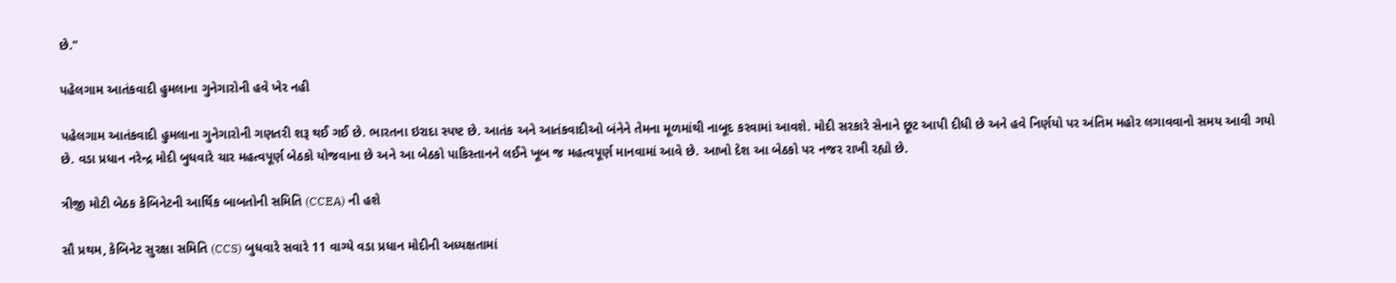છે."

પહેલગામ આતંકવાદી હુમલાના ગુનેગારોની હવે ખેર નહી

પહેલગામ આતંકવાદી હુમલાના ગુનેગારોની ગણતરી શરૂ થઈ ગઈ છે. ભારતના ઇરાદા સ્પષ્ટ છે. આતંક અને આતંકવાદીઓ બંનેને તેમના મૂળમાંથી નાબૂદ કરવામાં આવશે. મોદી સરકારે સેનાને છૂટ આપી દીધી છે અને હવે નિર્ણયો પર અંતિમ મહોર લગાવવાનો સમય આવી ગયો છે. વડા પ્રધાન નરેન્દ્ર મોદી બુધવારે ચાર મહત્વપૂર્ણ બેઠકો યોજવાના છે અને આ બેઠકો પાકિસ્તાનને લઈને ખૂબ જ મહત્વપૂર્ણ માનવામાં આવે છે. આખો દેશ આ બેઠકો પર નજર રાખી રહ્યો છે.

ત્રીજી મોટી બેઠક કેબિનેટની આર્થિક બાબતોની સમિતિ (CCEA) ની હશે

સૌ પ્રથમ, કેબિનેટ સુરક્ષા સમિતિ (CCS) બુધવારે સવારે 11 વાગ્યે વડા પ્રધાન મોદીની અધ્યક્ષતામાં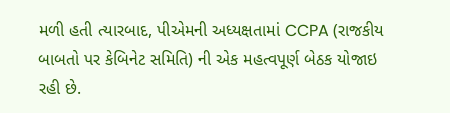મળી હતી ત્યારબાદ, પીએમની અધ્યક્ષતામાં CCPA (રાજકીય બાબતો પર કેબિનેટ સમિતિ) ની એક મહત્વપૂર્ણ બેઠક યોજાઇ રહી છે.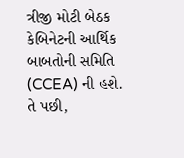ત્રીજી મોટી બેઠક કેબિનેટની આર્થિક બાબતોની સમિતિ (CCEA) ની હશે. તે પછી,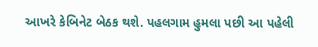આખરે કેબિનેટ બેઠક થશે. પહલગામ હુમલા પછી આ પહેલી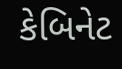કેબિનેટ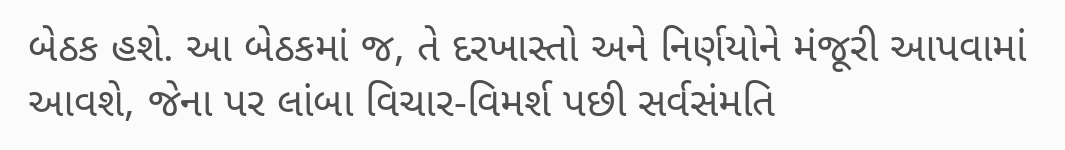બેઠક હશે. આ બેઠકમાં જ, તે દરખાસ્તો અને નિર્ણયોને મંજૂરી આપવામાં આવશે, જેના પર લાંબા વિચાર-વિમર્શ પછી સર્વસંમતિ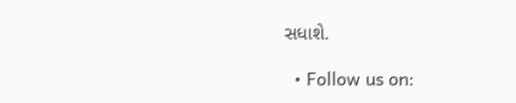સધાશે.

  • Follow us on: